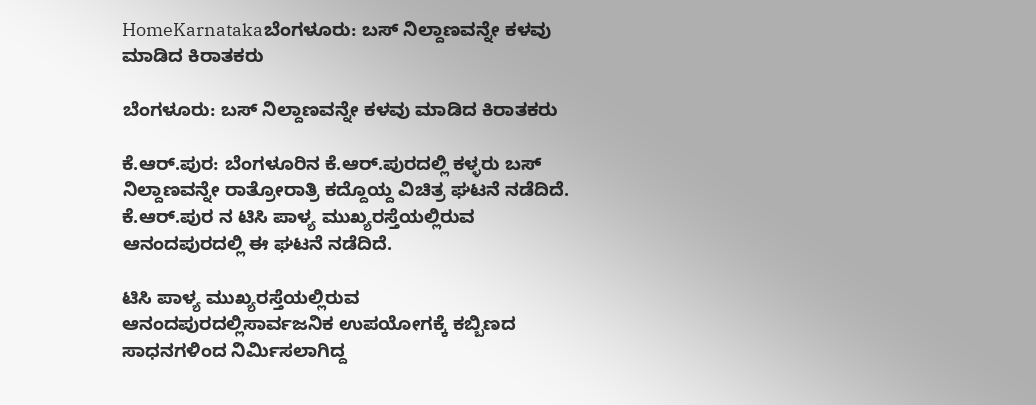HomeKarnatakaಬೆಂಗಳೂರು: ಬಸ್ ನಿಲ್ದಾಣವನ್ನೇ ಕಳವು ಮಾಡಿದ ಕಿರಾತಕರು

ಬೆಂಗಳೂರು: ಬಸ್ ನಿಲ್ದಾಣವನ್ನೇ ಕಳವು ಮಾಡಿದ ಕಿರಾತಕರು

ಕೆ.ಆರ್.ಪುರ: ಬೆಂಗಳೂರಿನ ಕೆ.ಆರ್.ಪುರದಲ್ಲಿ ಕಳ್ಳರು ಬಸ್ ನಿಲ್ದಾಣವನ್ನೇ ರಾತ್ರೋರಾತ್ರಿ ಕದ್ದೊಯ್ದ ವಿಚಿತ್ರ ಘಟನೆ ನಡೆದಿದೆ. ಕೆ.ಆರ್.ಪುರ ನ ಟಿಸಿ ಪಾಳ್ಯ ಮುಖ್ಯರಸ್ತೆಯಲ್ಲಿರುವ ಆನಂದಪುರದಲ್ಲಿ ಈ ಘಟನೆ ನಡೆದಿದೆ.

ಟಿಸಿ ಪಾಳ್ಯ ಮುಖ್ಯರಸ್ತೆಯಲ್ಲಿರುವ ಆನಂದಪುರದಲ್ಲಿಸಾರ್ವಜನಿಕ ಉಪಯೋಗಕ್ಕೆ ಕಬ್ಬಿಣದ ಸಾಧನಗಳಿಂದ ನಿರ್ಮಿಸಲಾಗಿದ್ದ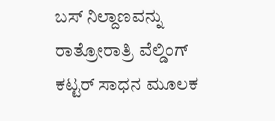ಬಸ್ ನಿಲ್ದಾಣವನ್ನು ರಾತ್ರೋರಾತ್ರಿ ವೆಲ್ಡಿಂಗ್ ಕಟ್ಟರ್ ಸಾಧನ ಮೂಲಕ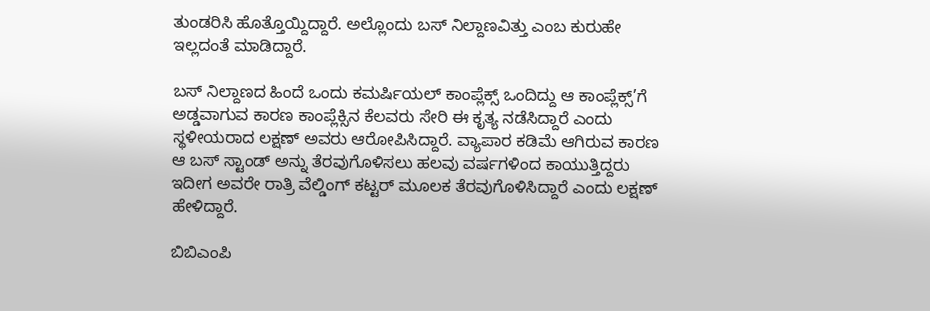ತುಂಡರಿಸಿ ಹೊತ್ತೊಯ್ದಿದ್ದಾರೆ. ಅಲ್ಲೊಂದು ಬಸ್ ನಿಲ್ದಾಣವಿತ್ತು ಎಂಬ ಕುರುಹೇ ಇಲ್ಲದಂತೆ ಮಾಡಿದ್ದಾರೆ.

ಬಸ್ ನಿಲ್ದಾಣದ ಹಿಂದೆ ಒಂದು ಕಮರ್ಷಿಯಲ್ ಕಾಂಪ್ಲೆಕ್ಸ್ ಒಂದಿದ್ದು ಆ ಕಾಂಪ್ಲೆಕ್ಸ್’ಗೆ ಅಡ್ಡವಾಗುವ ಕಾರಣ ಕಾಂಪ್ಲೆಕ್ಸಿನ ಕೆಲವರು ಸೇರಿ ಈ ಕೃತ್ಯ ನಡೆಸಿದ್ದಾರೆ ಎಂದು ಸ್ಥಳೀಯರಾದ ಲಕ್ಷಣ್ ಅವರು ಆರೋಪಿಸಿದ್ದಾರೆ. ವ್ಯಾಪಾರ ಕಡಿಮೆ ಆಗಿರುವ ಕಾರಣ ಆ ಬಸ್ ಸ್ಟಾಂಡ್ ಅನ್ನು ತೆರವುಗೊಳಿಸಲು ಹಲವು ವರ್ಷಗಳಿಂದ ಕಾಯುತ್ತಿದ್ದರು ಇದೀಗ ಅವರೇ ರಾತ್ರಿ ವೆಲ್ಡಿಂಗ್ ಕಟ್ಟರ್ ಮೂಲಕ ತೆರವುಗೊಳಿಸಿದ್ದಾರೆ ಎಂದು ಲಕ್ಷಣ್ ಹೇಳಿದ್ದಾರೆ.

ಬಿಬಿಎಂಪಿ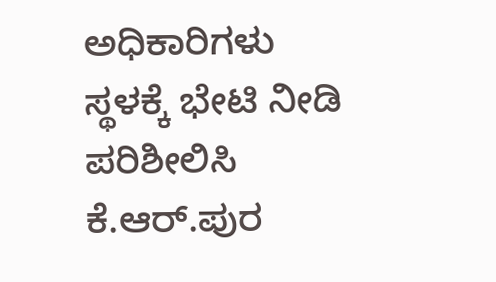ಅಧಿಕಾರಿಗಳು ಸ್ಥಳಕ್ಕೆ ಭೇಟಿ ನೀಡಿ ಪರಿಶೀಲಿಸಿ ಕೆ.ಆರ್.ಪುರ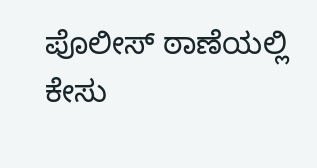ಪೊಲೀಸ್ ಠಾಣೆಯಲ್ಲಿ ಕೇಸು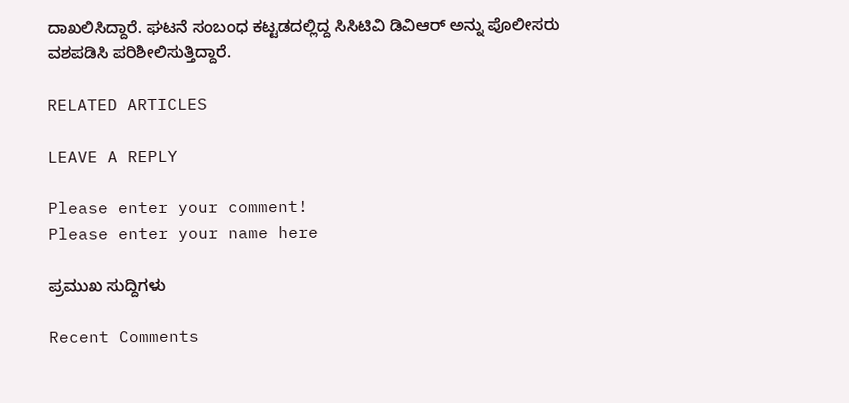ದಾಖಲಿಸಿದ್ದಾರೆ. ಘಟನೆ ಸಂಬಂಧ ಕಟ್ಟಡದಲ್ಲಿದ್ದ ಸಿಸಿಟಿವಿ ಡಿವಿಆರ್ ಅನ್ನು ಪೊಲೀಸರು ವಶಪಡಿಸಿ ಪರಿಶೀಲಿಸುತ್ತಿದ್ದಾರೆ.

RELATED ARTICLES

LEAVE A REPLY

Please enter your comment!
Please enter your name here

ಪ್ರಮುಖ ಸುದ್ದಿಗಳು

Recent Comments